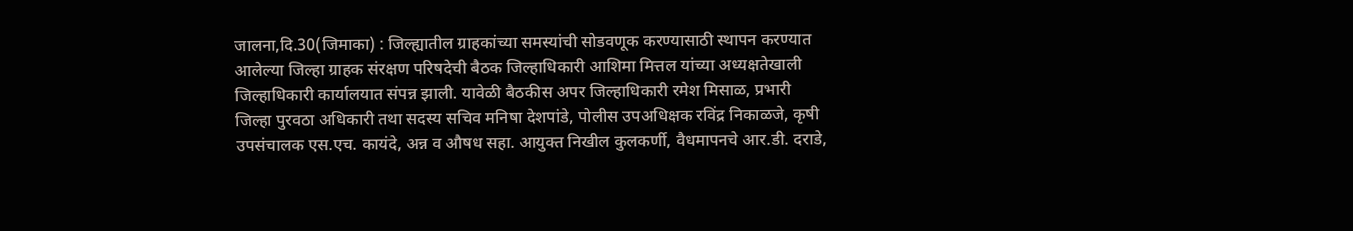जालना,दि.30(जिमाका) : जिल्ह्यातील ग्राहकांच्या समस्यांची सोडवणूक करण्यासाठी स्थापन करण्यात आलेल्या जिल्हा ग्राहक संरक्षण परिषदेची बैठक जिल्हाधिकारी आशिमा मित्तल यांच्या अध्यक्षतेखाली जिल्हाधिकारी कार्यालयात संपन्न झाली. यावेळी बैठकीस अपर जिल्हाधिकारी रमेश मिसाळ, प्रभारी जिल्हा पुरवठा अधिकारी तथा सदस्य सचिव मनिषा देशपांडे, पोलीस उपअधिक्षक रविंद्र निकाळजे, कृषी उपसंचालक एस.एच. कायंदे, अन्न व औषध सहा. आयुक्त निखील कुलकर्णी, वैधमापनचे आर.डी. दराडे,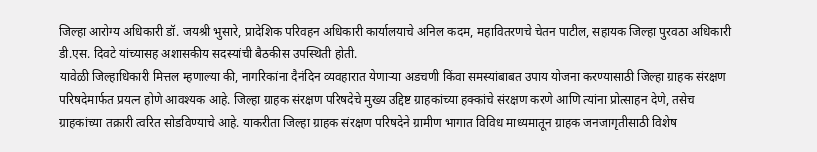जिल्हा आरोग्य अधिकारी डॉ. जयश्री भुसारे, प्रादेशिक परिवहन अधिकारी कार्यालयाचे अनिल कदम, महावितरणचे चेतन पाटील, सहायक जिल्हा पुरवठा अधिकारी डी.एस. दिवटे यांच्यासह अशासकीय सदस्यांची बैठकीस उपस्थिती होती.
यावेळी जिल्हाधिकारी मित्तल म्हणाल्या की, नागरिकांना दैनंदिन व्यवहारात येणाऱ्या अडचणी किंवा समस्यांबाबत उपाय योजना करण्यासाठी जिल्हा ग्राहक संरक्षण परिषदेमार्फत प्रयत्न होणे आवश्यक आहे. जिल्हा ग्राहक संरक्षण परिषदेचे मुख्य उद्दिष्ट ग्राहकांच्या हक्कांचे संरक्षण करणे आणि त्यांना प्रोत्साहन देणे, तसेच ग्राहकांच्या तक्रारी त्वरित सोडविण्याचे आहे. याकरीता जिल्हा ग्राहक संरक्षण परिषदेने ग्रामीण भागात विविध माध्यमातून ग्राहक जनजागृतीसाठी विशेष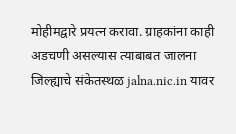मोहीमद्वारे प्रयत्न करावा. ग्राहकांना काही अडचणी असल्यास त्याबाबत जालना जिल्ह्याचे संकेतस्थळ jalna.nic.in यावर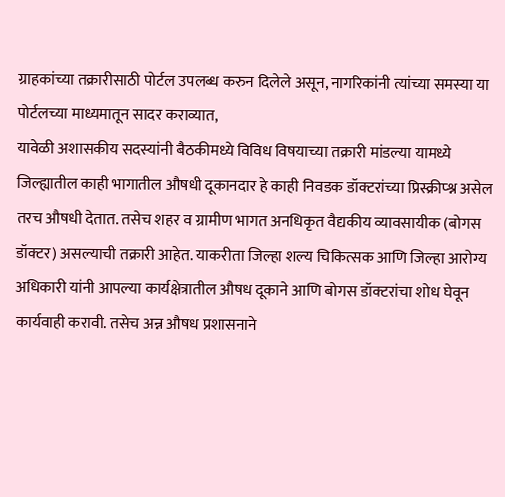ग्राहकांच्या तक्रारीसाठी पोर्टल उपलब्ध करुन दिलेले असून, नागरिकांनी त्यांच्या समस्या या पोर्टलच्या माध्यमातून सादर कराव्यात,
यावेळी अशासकीय सदस्यांनी बैठकीमध्ये विविध विषयाच्या तक्रारी मांडल्या यामध्ये जिल्ह्यातील काही भागातील औषधी दूकानदार हे काही निवडक डॉक्टरांच्या प्रिस्क्रीप्श्न असेल तरच औषधी देतात. तसेच शहर व ग्रामीण भागत अनधिकृत वैद्यकीय व्यावसायीक (बोगस डॉक्टर) असल्याची तक्रारी आहेत. याकरीता जिल्हा शल्य चिकित्सक आणि जिल्हा आरोग्य अधिकारी यांनी आपल्या कार्यक्षेत्रातील औषध दूकाने आणि बोगस डॉक्टरांचा शोध घेवून कार्यवाही करावी. तसेच अन्न औषध प्रशासनाने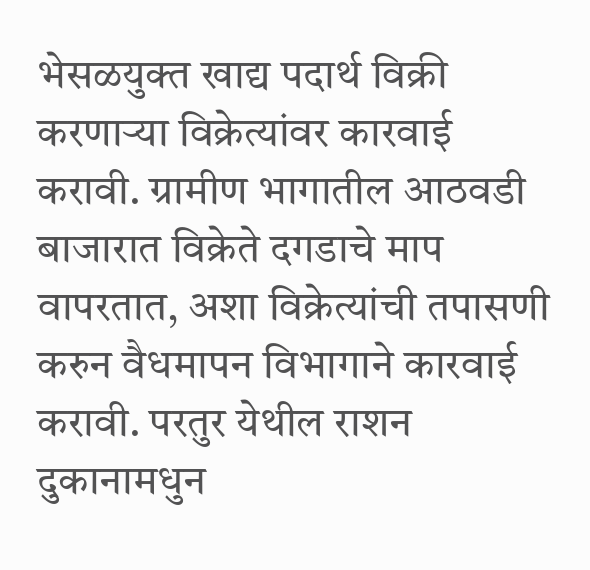भेसळयुक्त खाद्य पदार्थ विक्री करणाऱ्या विक्रेत्यांवर कारवाई करावी. ग्रामीण भागातील आठवडी बाजारात विक्रेते दगडाचे माप वापरतात, अशा विक्रेत्यांची तपासणी करुन वैधमापन विभागाने कारवाई करावी. परतुर येथील राशन दुकानामधुन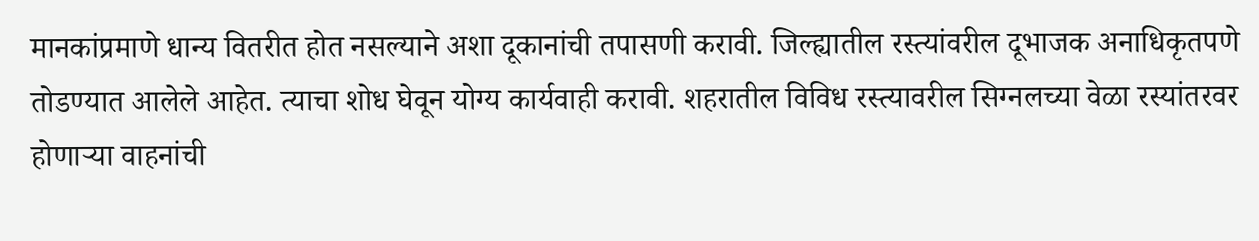मानकांप्रमाणे धान्य वितरीत होत नसल्याने अशा दूकानांची तपासणी करावी. जिल्ह्यातील रस्त्यांवरील दूभाजक अनाधिकृतपणे तोडण्यात आलेले आहेत. त्याचा शोध घेवून योग्य कार्यवाही करावी. शहरातील विविध रस्त्यावरील सिग्नलच्या वेळा रस्यांतरवर होणाऱ्या वाहनांची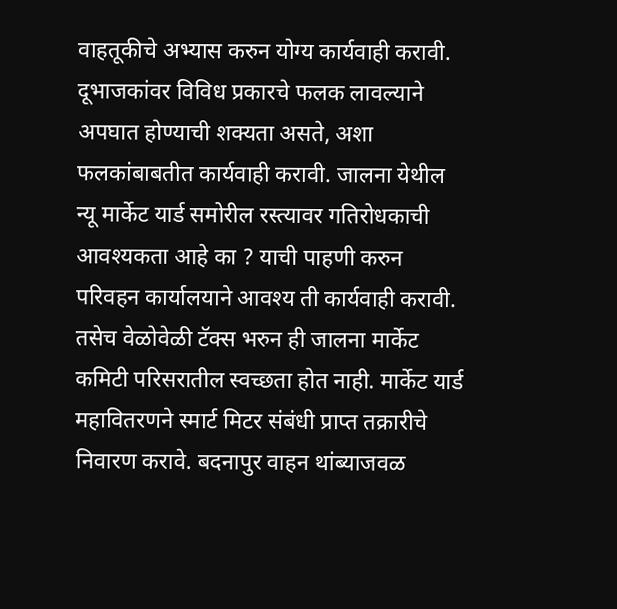वाहतूकीचे अभ्यास करुन योग्य कार्यवाही करावी. दूभाजकांवर विविध प्रकारचे फलक लावल्याने अपघात होण्याची शक्यता असते, अशा फलकांबाबतीत कार्यवाही करावी. जालना येथील न्यू मार्केट यार्ड समोरील रस्त्यावर गतिरोधकाची आवश्यकता आहे का ? याची पाहणी करुन परिवहन कार्यालयाने आवश्य ती कार्यवाही करावी. तसेच वेळोवेळी टॅक्स भरुन ही जालना मार्केट कमिटी परिसरातील स्वच्छता होत नाही. मार्केट यार्ड महावितरणने स्मार्ट मिटर संबंधी प्राप्त तक्रारीचे निवारण करावे. बदनापुर वाहन थांब्याजवळ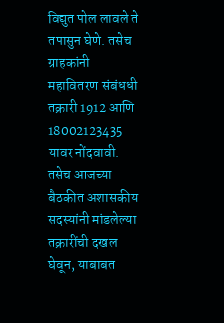विद्युत पोल लावले ते तपासुन घेणे. तसेच ग्राहकांनी महावितरण संबंधधी तक्रारी 1912 आणि 18002123435 यावर नोंदवावी. तसेच आजच्या बैठकीत अशासकीय सदस्यांनी मांडलेल्या तक्रारींची दखल घेवून, याबाबत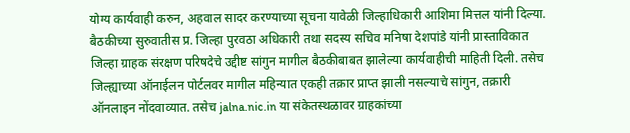योग्य कार्यवाही करुन, अहवाल सादर करण्याच्या सूचना यावेळी जिल्हाधिकारी आशिमा मित्तल यांनी दिल्या.
बैठकीच्या सुरुवातीस प्र. जिल्हा पुरवठा अधिकारी तथा सदस्य सचिव मनिषा देशपांडे यांनी प्रास्ताविकात जिल्हा ग्राहक संरक्षण परिषदेचे उद्दीष्ट सांगुन मागील बैठकीबाबत झालेल्या कार्यवाहीची माहिती दिली. तसेच जिल्ह्याच्या ऑनाईलन पोर्टलवर मागील महिन्यात एकही तक्रार प्राप्त झाली नसल्याचे सांगुन, तक्रारी ऑनलाइन नोंदवाव्यात. तसेच jalna.nic.in या संकेतस्थळावर ग्राहकांच्या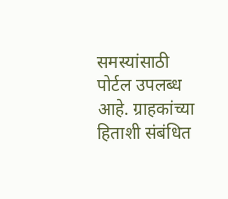समस्यांसाठी पोर्टल उपलब्ध आहे. ग्राहकांच्या हिताशी संबंधित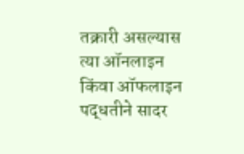तक्रारी असल्यास त्या ऑनलाइन किंवा ऑफलाइन पद्धतीने सादर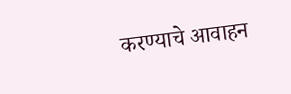करण्याचे आवाहन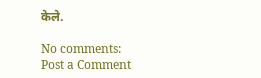केले.

No comments:
Post a Comment